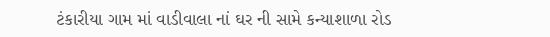ટંકારીયા ગામ માં વાડીવાલા નાં ઘર ની સામે કન્યાશાળા રોડ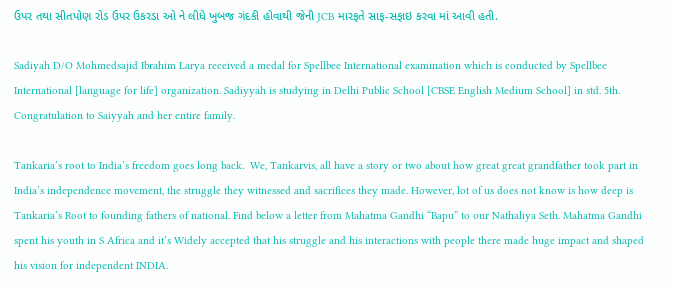ઉપર તથા સીતપોણ રોડ ઉપર ઉકરડા ઓ ને લીધે ખુબજ ગંદકી હોવાથી જેની JCB મારફતે સાફ-સફાઇ કરવા માં આવી હતી.

Sadiyah D/O Mohmedsajid Ibrahim Larya received a medal for Spellbee International examination which is conducted by Spellbee International [language for life] organization. Sadiyyah is studying in Delhi Public School [CBSE English Medium School] in std. 5th. Congratulation to Saiyyah and her entire family.

Tankaria’s root to India’s freedom goes long back.  We, Tankarvis, all have a story or two about how great great grandfather took part in India’s independence movement, the struggle they witnessed and sacrifices they made. However, lot of us does not know is how deep is Tankaria’s Root to founding fathers of national. Find below a letter from Mahatma Gandhi “Bapu” to our Nathaliya Seth. Mahatma Gandhi spent his youth in S Africa and it’s Widely accepted that his struggle and his interactions with people there made huge impact and shaped his vision for independent INDIA.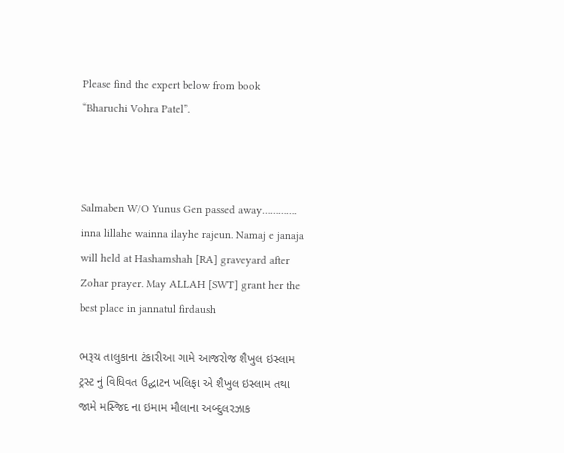Please find the expert below from book “Bharuchi Vohra Patel”.



Salmaben W/O Yunus Gen passed away…………. inna lillahe wainna ilayhe rajeun. Namaj e janaja will held at Hashamshah [RA] graveyard after Zohar prayer. May ALLAH [SWT] grant her the best place in jannatul firdaush

ભરૂચ તાલુકાના ટંકારીઆ ગામે આજરોજ શૈખુલ ઇસ્લામ ટ્રસ્ટ નું વિધિવત ઉદ્ઘાટન ખલિફા એ શૈખુલ ઇસ્લામ તથા જામે મસ્જિદ ના ઇમામ મૌલાના અબ્દુલરઝાક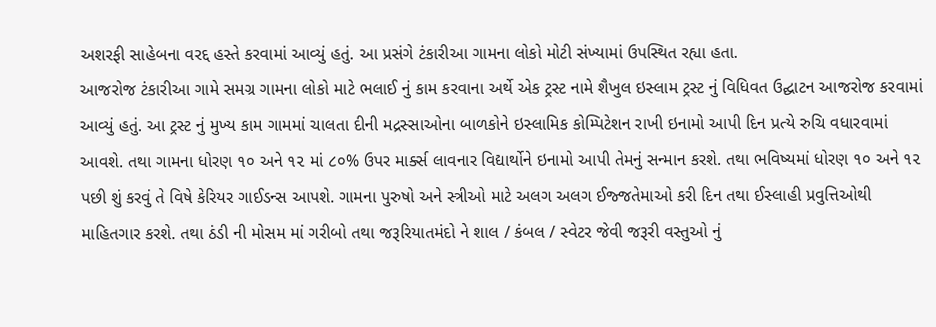અશરફી સાહેબના વરદ્દ હસ્તે કરવામાં આવ્યું હતું. આ પ્રસંગે ટંકારીઆ ગામના લોકો મોટી સંખ્યામાં ઉપસ્થિત રહ્યા હતા.
આજરોજ ટંકારીઆ ગામે સમગ્ર ગામના લોકો માટે ભલાઈ નું કામ કરવાના અર્થે એક ટ્રસ્ટ નામે શૈખુલ ઇસ્લામ ટ્રસ્ટ નું વિધિવત ઉદ્ઘાટન આજરોજ કરવામાં આવ્યું હતું. આ ટ્રસ્ટ નું મુખ્ય કામ ગામમાં ચાલતા દીની મદ્રસ્સાઓના બાળકોને ઇસ્લામિક કોમ્પિટેશન રાખી ઇનામો આપી દિન પ્રત્યે રુચિ વધારવામાં આવશે. તથા ગામના ધોરણ ૧૦ અને ૧૨ માં ૮૦% ઉપર માર્ક્સ લાવનાર વિદ્યાર્થોને ઇનામો આપી તેમનું સન્માન કરશે. તથા ભવિષ્યમાં ધોરણ ૧૦ અને ૧૨ પછી શું કરવું તે વિષે કેરિયર ગાઈડન્સ આપશે. ગામના પુરુષો અને સ્ત્રીઓ માટે અલગ અલગ ઈજ્જતેમાઓ કરી દિન તથા ઈસ્લાહી પ્રવુત્તિઓથી માહિતગાર કરશે. તથા ઠંડી ની મોસમ માં ગરીબો તથા જરૂરિયાતમંદો ને શાલ / કંબલ / સ્વેટર જેવી જરૂરી વસ્તુઓ નું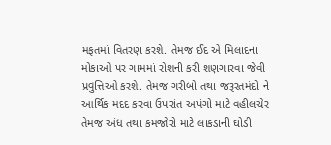મફતમાં વિતરણ કરશે. તેમજ ઈદ એ મિલાદના મોકાઓ પર ગામમાં રોશની કરી શણગારવા જેવી પ્રવુત્તિઓ કરશે. તેમજ ગરીબો તથા જરૂરતમંદો ને આર્થિક મદદ કરવા ઉપરાંત અપંગો માટે વહીલચેર તેમજ અંધ તથા કમજોરો માટે લાકડાની ઘોડી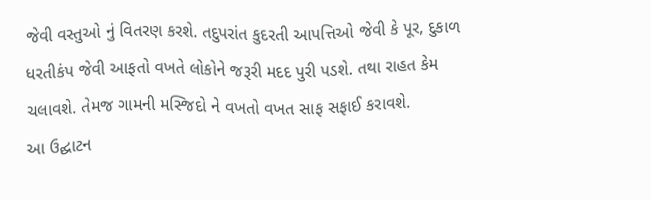જેવી વસ્તુઓ નું વિતરણ કરશે. તદુપરાંત કુદરતી આપત્તિઓ જેવી કે પૂર, દુકાળ ધરતીકંપ જેવી આફતો વખતે લોકોને જરૂરી મદદ પુરી પડશે. તથા રાહત કેમ ચલાવશે. તેમજ ગામની મસ્જિદો ને વખતો વખત સાફ સફાઈ કરાવશે.
આ ઉદ્ઘાટન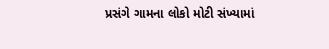પ્રસંગે ગામના લોકો મોટી સંખ્યામાં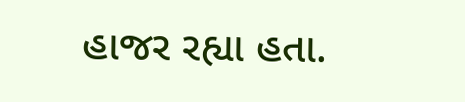હાજર રહ્યા હતા.